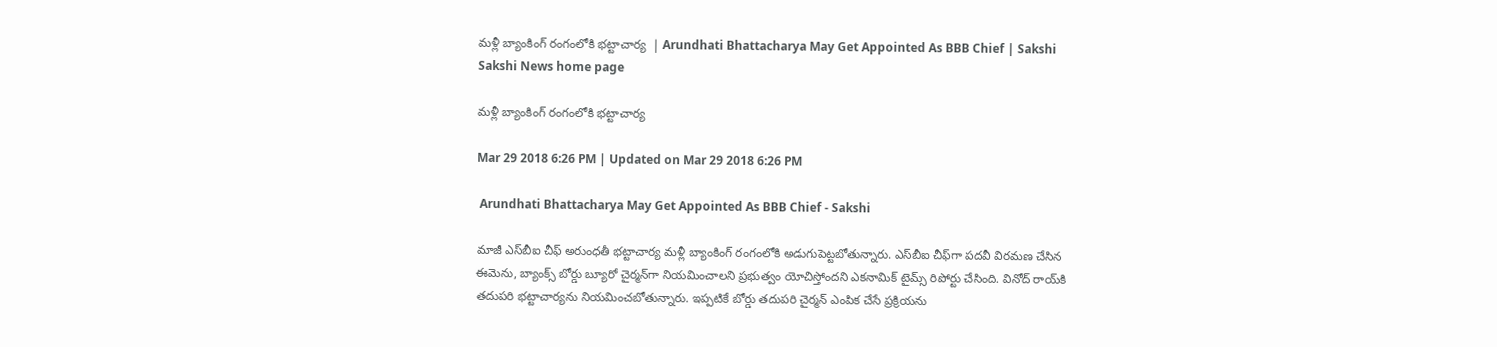మళ్లీ బ్యాంకింగ్‌ రంగంలోకి భట్టాచార్య  | Arundhati Bhattacharya May Get Appointed As BBB Chief | Sakshi
Sakshi News home page

మళ్లీ బ్యాంకింగ్‌ రంగంలోకి భట్టాచార్య

Mar 29 2018 6:26 PM | Updated on Mar 29 2018 6:26 PM

 Arundhati Bhattacharya May Get Appointed As BBB Chief - Sakshi

మాజీ ఎస్‌బీఐ చీఫ్‌ అరుంధతీ భట్టాచార్య మళ్లీ బ్యాంకింగ్‌ రంగంలోకి అడుగుపెట్టబోతున్నారు. ఎస్‌బీఐ చీఫ్‌గా పదవీ విరమణ చేసిన ఈమెను, బ్యాంక్స్‌ బోర్డు బ్యూరో చైర్మన్‌గా నియమించాలని ప్రభుత్వం యోచిస్తోందని ఎకనామిక్‌ టైమ్స్‌ రిపోర్టు చేసింది. వినోద్‌ రాయ్‌కి తదుపరి భట్టాచార్యను నియమించబోతున్నారు. ఇప్పటికే బోర్డు తదుపరి చైర్మన్‌ ఎంపిక చేసే ప్రక్రియను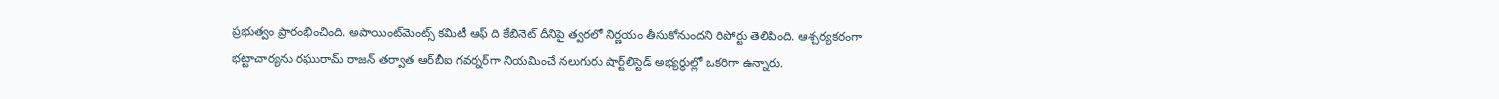ప్రభుత్వం ప్రారంభించింది. అపాయింట్‌మెంట్స్‌ కమిటీ ఆఫ్‌ ది కేబినెట్‌ దీనిపై త్వరలో నిర్ణయం తీసుకోనుందని రిపోర్టు తెలిపింది. ఆశ్చర్యకరంగా భట్టాచార్యను రఘురామ్‌ రాజన్‌ తర్వాత ఆర్‌బీఐ గవర్నర్‌గా నియమించే నలుగురు షార్ట్‌లిస్టెడ్‌ అభ్యర్థుల్లో ఒకరిగా ఉన్నారు.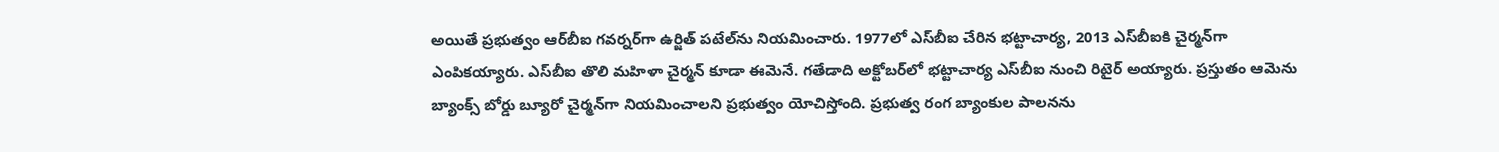అయితే ప్రభుత్వం ఆర్‌బీఐ గవర్నర్‌గా ఉర్జిత్‌ పటేల్‌ను నియమించారు. 1977లో ఎస్‌బీఐ చేరిన భట్టాచార్య, 2013 ఎస్‌బీఐకి చైర్మన్‌గా ఎంపికయ్యారు. ఎస్‌బీఐ తొలి మహిళా చైర్మన్‌ కూడా ఈమెనే. గతేడాది అక్టోబర్‌లో భట్టాచార్య ఎస్‌బీఐ నుంచి రిటైర్‌ అయ్యారు. ప్రస్తుతం ఆమెను బ్యాంక్స్‌ బోర్డు బ్యూరో చైర్మన్‌గా నియమించాలని ప్రభుత్వం యోచిస్తోంది. ప్రభుత్వ రంగ బ్యాంకుల పాలనను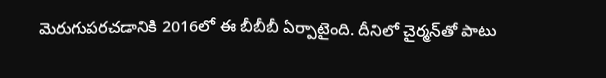మెరుగుపరచడానికి 2016లో ఈ బీబీబీ ఏర్పాటైంది. దీనిలో చైర్మన్‌తో పాటు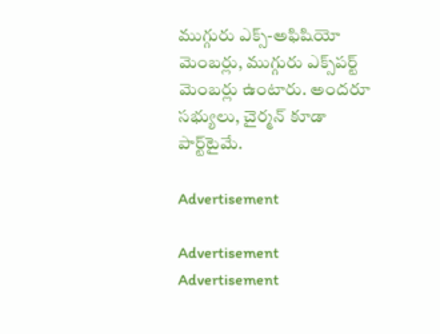ముగ్గురు ఎక్స్‌-అఫిషియో మెంబర్లు, ముగ్గురు ఎక్స్‌పర్ట్‌ మెంబర్లు ఉంటారు. అందరూ సభ్యులు, చైర్మన్‌ కూడా పార్ట్‌టైమే.

Advertisement

Advertisement
Advertisement